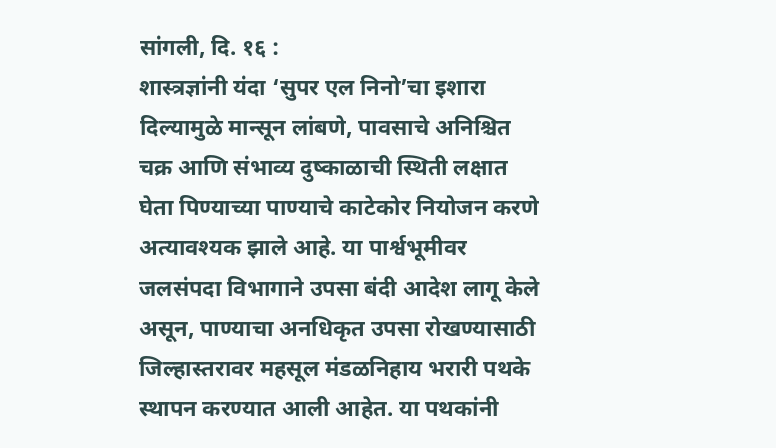सांगली, दि. १६ :
शास्त्रज्ञांनी यंदा ‘सुपर एल निनो’चा इशारा दिल्यामुळे मान्सून लांबणे, पावसाचे अनिश्चित चक्र आणि संभाव्य दुष्काळाची स्थिती लक्षात घेता पिण्याच्या पाण्याचे काटेकोर नियोजन करणे अत्यावश्यक झाले आहे. या पार्श्वभूमीवर जलसंपदा विभागाने उपसा बंदी आदेश लागू केले असून, पाण्याचा अनधिकृत उपसा रोखण्यासाठी जिल्हास्तरावर महसूल मंडळनिहाय भरारी पथके स्थापन करण्यात आली आहेत. या पथकांनी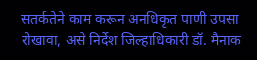सतर्कतेने काम करून अनधिकृत पाणी उपसा रोखावा, असे निर्देश जिल्हाधिकारी डॉ. मैनाक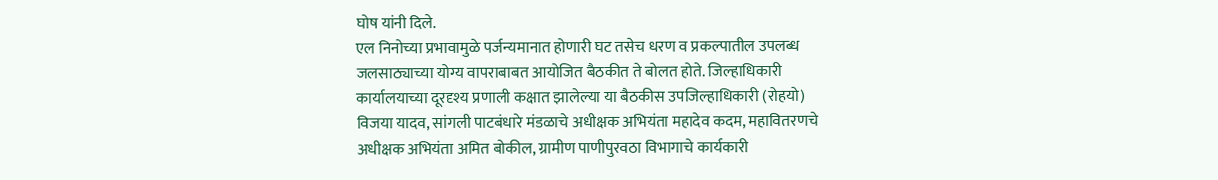घोष यांनी दिले.
एल निनोच्या प्रभावामुळे पर्जन्यमानात होणारी घट तसेच धरण व प्रकल्पातील उपलब्ध जलसाठ्याच्या योग्य वापराबाबत आयोजित बैठकीत ते बोलत होते. जिल्हाधिकारी कार्यालयाच्या दूरदृश्य प्रणाली कक्षात झालेल्या या बैठकीस उपजिल्हाधिकारी (रोहयो) विजया यादव, सांगली पाटबंधारे मंडळाचे अधीक्षक अभियंता महादेव कदम, महावितरणचे अधीक्षक अभियंता अमित बोकील, ग्रामीण पाणीपुरवठा विभागाचे कार्यकारी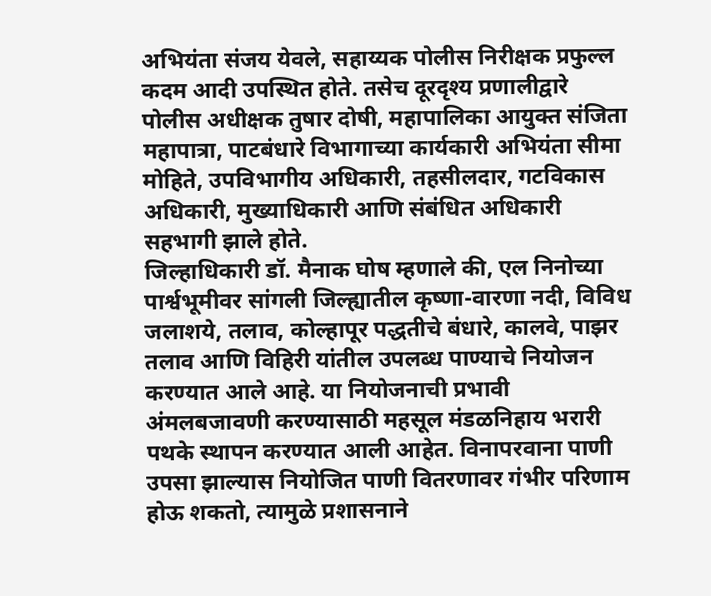अभियंता संजय येवले, सहाय्यक पोलीस निरीक्षक प्रफुल्ल कदम आदी उपस्थित होते. तसेच दूरदृश्य प्रणालीद्वारे पोलीस अधीक्षक तुषार दोषी, महापालिका आयुक्त संजिता महापात्रा, पाटबंधारे विभागाच्या कार्यकारी अभियंता सीमा मोहिते, उपविभागीय अधिकारी, तहसीलदार, गटविकास अधिकारी, मुख्याधिकारी आणि संबंधित अधिकारी सहभागी झाले होते.
जिल्हाधिकारी डॉ. मैनाक घोष म्हणाले की, एल निनोच्या पार्श्वभूमीवर सांगली जिल्ह्यातील कृष्णा-वारणा नदी, विविध जलाशये, तलाव, कोल्हापूर पद्धतीचे बंधारे, कालवे, पाझर तलाव आणि विहिरी यांतील उपलब्ध पाण्याचे नियोजन करण्यात आले आहे. या नियोजनाची प्रभावी अंमलबजावणी करण्यासाठी महसूल मंडळनिहाय भरारी पथके स्थापन करण्यात आली आहेत. विनापरवाना पाणी उपसा झाल्यास नियोजित पाणी वितरणावर गंभीर परिणाम होऊ शकतो, त्यामुळे प्रशासनाने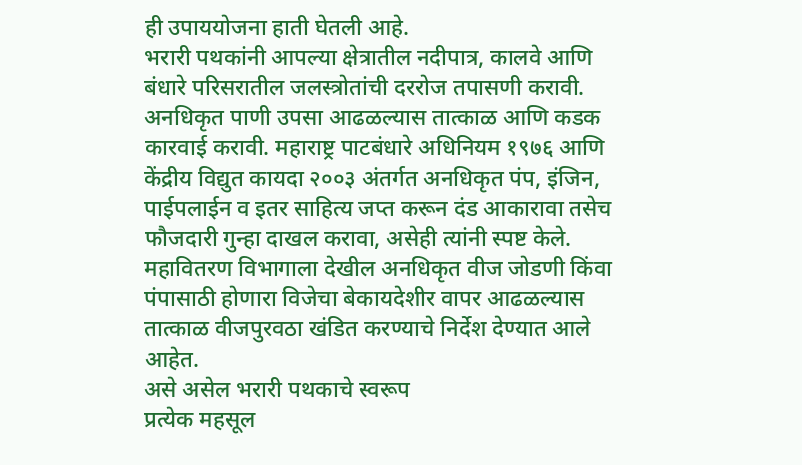ही उपाययोजना हाती घेतली आहे.
भरारी पथकांनी आपल्या क्षेत्रातील नदीपात्र, कालवे आणि बंधारे परिसरातील जलस्त्रोतांची दररोज तपासणी करावी. अनधिकृत पाणी उपसा आढळल्यास तात्काळ आणि कडक कारवाई करावी. महाराष्ट्र पाटबंधारे अधिनियम १९७६ आणि केंद्रीय विद्युत कायदा २००३ अंतर्गत अनधिकृत पंप, इंजिन, पाईपलाईन व इतर साहित्य जप्त करून दंड आकारावा तसेच फौजदारी गुन्हा दाखल करावा, असेही त्यांनी स्पष्ट केले.
महावितरण विभागाला देखील अनधिकृत वीज जोडणी किंवा पंपासाठी होणारा विजेचा बेकायदेशीर वापर आढळल्यास तात्काळ वीजपुरवठा खंडित करण्याचे निर्देश देण्यात आले आहेत.
असे असेल भरारी पथकाचे स्वरूप
प्रत्येक महसूल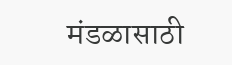मंडळासाठी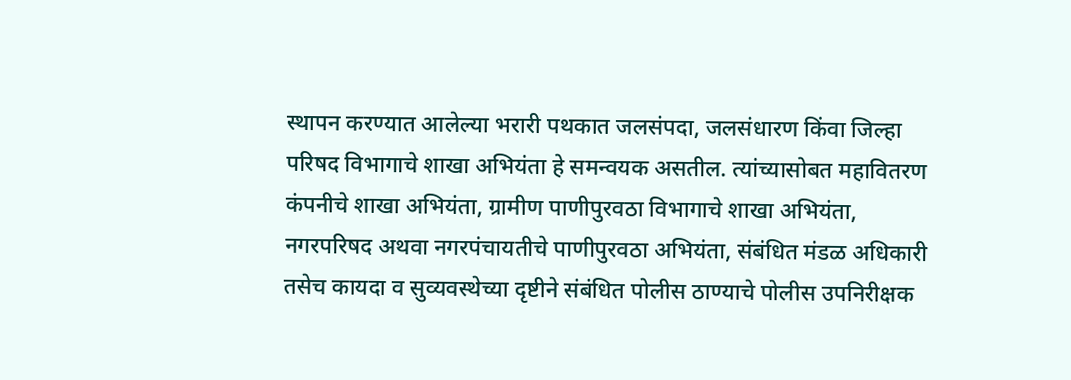स्थापन करण्यात आलेल्या भरारी पथकात जलसंपदा, जलसंधारण किंवा जिल्हा परिषद विभागाचे शाखा अभियंता हे समन्वयक असतील. त्यांच्यासोबत महावितरण कंपनीचे शाखा अभियंता, ग्रामीण पाणीपुरवठा विभागाचे शाखा अभियंता, नगरपरिषद अथवा नगरपंचायतीचे पाणीपुरवठा अभियंता, संबंधित मंडळ अधिकारी तसेच कायदा व सुव्यवस्थेच्या दृष्टीने संबंधित पोलीस ठाण्याचे पोलीस उपनिरीक्षक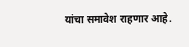यांचा समावेश राहणार आहे.